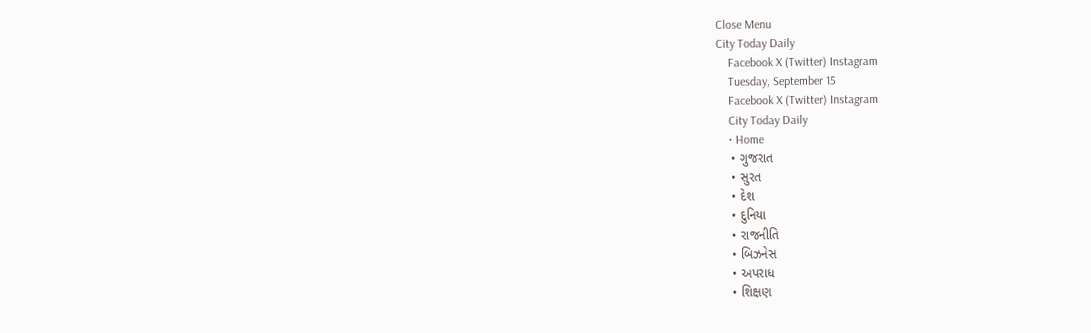Close Menu
City Today Daily
    Facebook X (Twitter) Instagram
    Tuesday, September 15
    Facebook X (Twitter) Instagram
    City Today Daily
    • Home
    • ગુજરાત
    • સુરત
    • દેશ
    • દુનિયા
    • રાજનીતિ
    • બિઝનેસ
    • અપરાધ
    • શિક્ષણ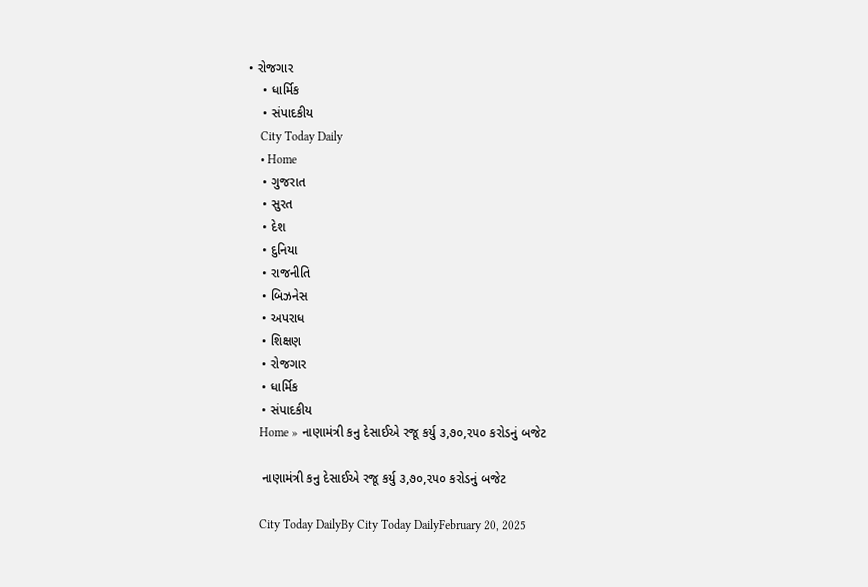• રોજગાર
    • ધાર્મિક
    • સંપાદકીય
    City Today Daily
    • Home
    • ગુજરાત
    • સુરત
    • દેશ
    • દુનિયા
    • રાજનીતિ
    • બિઝનેસ
    • અપરાધ
    • શિક્ષણ
    • રોજગાર
    • ધાર્મિક
    • સંપાદકીય
    Home » નાણામંત્રી કનુ દેસાઈએ રજૂ કર્યુ ૩,૭૦,૨૫૦ કરોડનું બજેટ

    નાણામંત્રી કનુ દેસાઈએ રજૂ કર્યુ ૩,૭૦,૨૫૦ કરોડનું બજેટ

    City Today DailyBy City Today DailyFebruary 20, 2025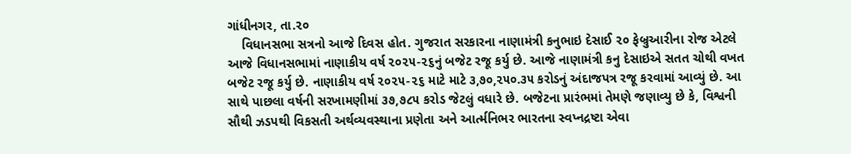ગાંધીનગર, તા.૨૦
    વિધાનસભા સત્રનો આજે દિવસ હોત. ગુજરાત સરકારના નાણામંત્રી કનુભાઇ દેસાઈ ૨૦ ફેબ્રુઆરીના રોજ એટલે આજે વિધાનસભામાં નાણાકીય વર્ષ ૨૦૨૫-૨૬નું બજેટ રજૂ કર્યુ છે. આજે નાણામંત્રી કનુ દેસાઇએ સતત ચોથી વખત બજેટ રજૂ કર્યુ છે. નાણાકીય વર્ષ ૨૦૨૫-૨૬ માટે માટે ૩,૭૦,૨૫૦.૩૫ કરોડનું અંદાજપત્ર રજૂ કરવામાં આવ્યું છે. આ સાથે પાછલા વર્ષની સરખામણીમાં ૩૭,૭૮૫ કરોડ જેટલું વધારે છે. બજેટના પ્રારંભમાં તેમણે જણાવ્યુ છે કે, વિશ્વની સૌથી ઝડપથી વિકસતી અર્થવ્યવસ્થાના પ્રણેતા અને આર્ત્મનિભર ભારતના સ્વપ્નદ્રષ્ટા એવા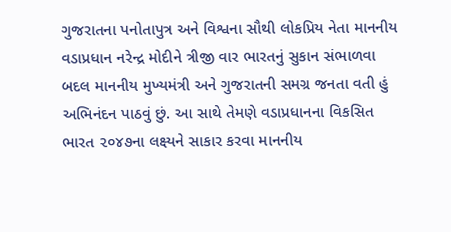ગુજરાતના પનોતાપુત્ર અને વિશ્વના સૌથી લોકપ્રિય નેતા માનનીય વડાપ્રધાન નરેન્દ્ર મોદીને ત્રીજી વાર ભારતનું સુકાન સંભાળવા બદલ માનનીય મુખ્યમંત્રી અને ગુજરાતની સમગ્ર જનતા વતી હું અભિનંદન પાઠવું છું. આ સાથે તેમણે વડાપ્રધાનના વિકસિત ભારત ૨૦૪૭ના લક્ષ્યને સાકાર કરવા માનનીય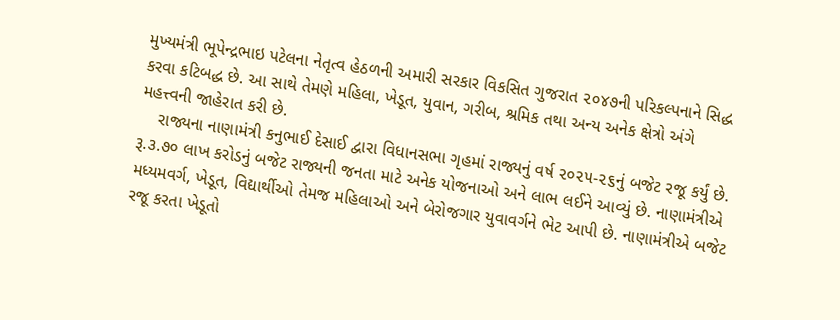મુખ્યમંત્રી ભૂપેન્દ્રભાઇ પટેલના નેતૃત્વ હેઠળની અમારી સરકાર વિકસિત ગુજરાત ૨૦૪૭ની પરિકલ્પનાને સિદ્ધ કરવા કટિબદ્ધ છે. આ સાથે તેમણે મહિલા, ખેડૂત, યુવાન, ગરીબ, શ્રમિક તથા અન્ય અનેક ક્ષેત્રો અંગે મહત્ત્વની જાહેરાત કરી છે.
    રાજ્યના નાણામંત્રી કનુભાઈ દેસાઈ દ્વારા વિધાનસભા ગૃહમાં રાજ્યનું વર્ષ ૨૦૨૫-૨૬નું બજેટ રજૂ કર્યું છે. રૂ.૩.૭૦ લાખ કરોડનું બજેટ રાજ્યની જનતા માટે અનેક યોજનાઓ અને લાભ લઈને આવ્યું છે. નાણામંત્રીએ મધ્યમવર્ગ, ખેડૂત, વિદ્યાર્થીઓ તેમજ મહિલાઓ અને બેરોજગાર યુવાવર્ગને ભેટ આપી છે. નાણામંત્રીએ બજેટ રજૂ કરતા ખેડૂતો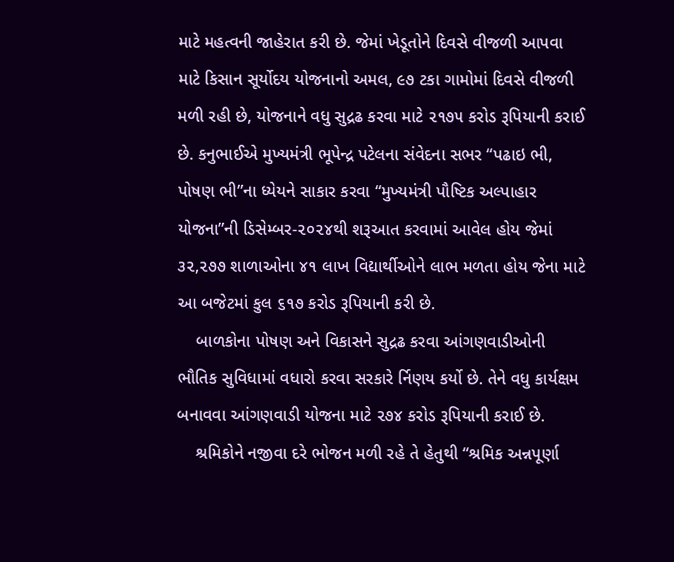માટે મહત્વની જાહેરાત કરી છે. જેમાં ખેડૂતોને દિવસે વીજળી આપવા માટે કિસાન સૂર્યોદય યોજનાનો અમલ, ૯૭ ટકા ગામોમાં દિવસે વીજળી મળી રહી છે, યોજનાને વધુ સુદ્રઢ કરવા માટે ૨૧૭૫ કરોડ રૂપિયાની કરાઈ છે. કનુભાઈએ મુખ્યમંત્રી ભૂપેન્દ્ર પટેલના સંવેદના સભર “પઢાઇ ભી, પોષણ ભી”ના ધ્યેયને સાકાર કરવા “મુખ્યમંત્રી પૌષ્ટિક અલ્પાહાર યોજના”ની ડિસેમ્બર-૨૦૨૪થી શરૂઆત કરવામાં આવેલ હોય જેમાં ૩૨,૨૭૭ શાળાઓના ૪૧ લાખ વિદ્યાર્થીઓને લાભ મળતા હોય જેના માટે આ બજેટમાં કુલ ૬૧૭ કરોડ રૂપિયાની કરી છે.
    બાળકોના પોષણ અને વિકાસને સુદ્રઢ કરવા આંગણવાડીઓની ભૌતિક સુવિધામાં વધારો કરવા સરકારે ર્નિણય કર્યો છે. તેને વધુ કાર્યક્ષમ બનાવવા આંગણવાડી યોજના માટે ૨૭૪ કરોડ રૂપિયાની કરાઈ છે.
    શ્રમિકોને નજીવા દરે ભોજન મળી રહે તે હેતુથી “શ્રમિક અન્નપૂર્ણા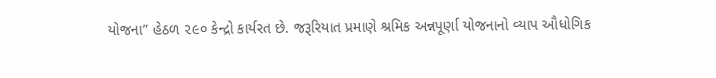યોજના” હેઠળ ૨૯૦ કેન્દ્રો કાર્યરત છે. જરૂરિયાત પ્રમાણે શ્રમિક અન્નપૂર્ણા યોજનાનો વ્યાપ ઔધોગિક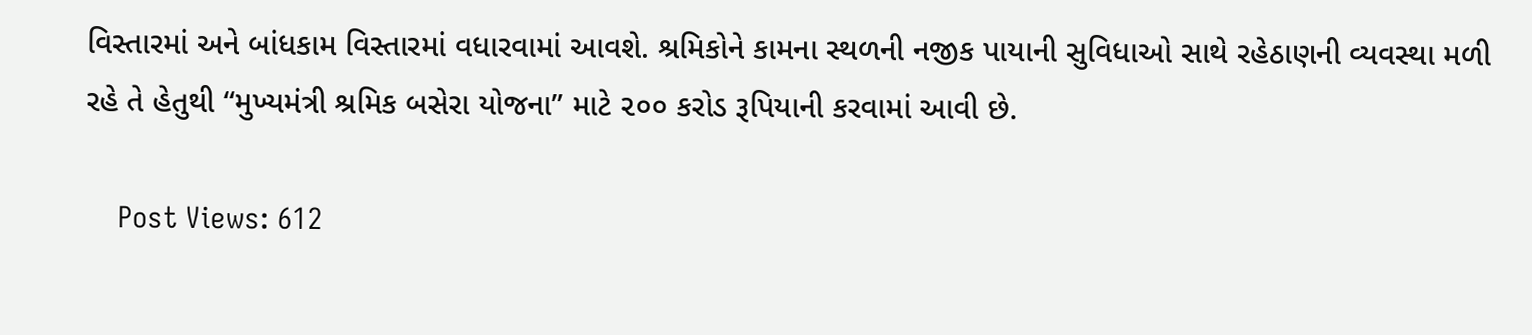વિસ્તારમાં અને બાંધકામ વિસ્તારમાં વધારવામાં આવશે. શ્રમિકોને કામના સ્થળની નજીક પાયાની સુવિધાઓ સાથે રહેઠાણની વ્યવસ્થા મળી રહે તે હેતુથી “મુખ્યમંત્રી શ્રમિક બસેરા યોજના” માટે ૨૦૦ કરોડ રૂપિયાની કરવામાં આવી છે.

    Post Views: 612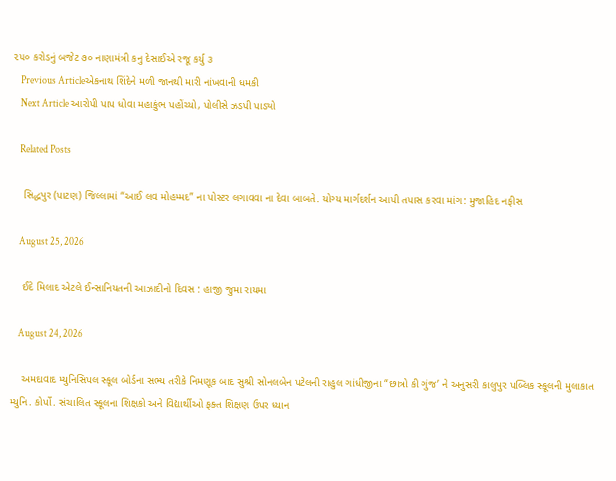૨૫૦ કરોડનું બજેટ ૭૦ નાણામંત્રી કનુ દેસાઈએ રજૂ કર્યુ ૩
    Previous Articleએકનાથ શિંદેને મળી જાનથી મારી નાંખવાની ધમકી
    Next Article આરોપી પાપ ધોવા મહાકુંભ પહોંચ્યો, પોલીસે ઝડપી પાડ્યો

    Related Posts

    સિદ્ધપુર (પાટણ) જિલ્લામાં “આઈ લવ મોહમ્મદ” ના પોસ્ટર લગાવવા ના દેવા બાબતે. યોગ્ય માર્ગદર્શન આપી તપાસ કરવા માંગ: મુજાહિદ નફીસ

    August 25, 2026

    ઈદે મિલાદ એટલે ઈન્સાનિયતની આઝાદીનો દિવસ : હાજી જુમા રાયમા

    August 24, 2026

    અમદાવાદ મ્યુનિસિપલ સ્કૂલ બોર્ડના સભ્ય તરીકે નિમણૂક બાદ સુશ્રી સોનલબેન પટેલની રાહુલ ગાંધીજીના “છાત્રો કી ગુંજ’ ને અનુસરી કાલુપુર પબ્લિક સ્કૂલની મુલાકાત મ્યુનિ. કોર્પો. સંચાલિત સ્કૂલના શિક્ષકો અને વિદ્યાર્થીઓ ફક્ત શિક્ષણ ઉપર ધ્યાન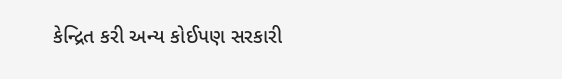કેન્દ્રિત કરી અન્ય કોઈપણ સરકારી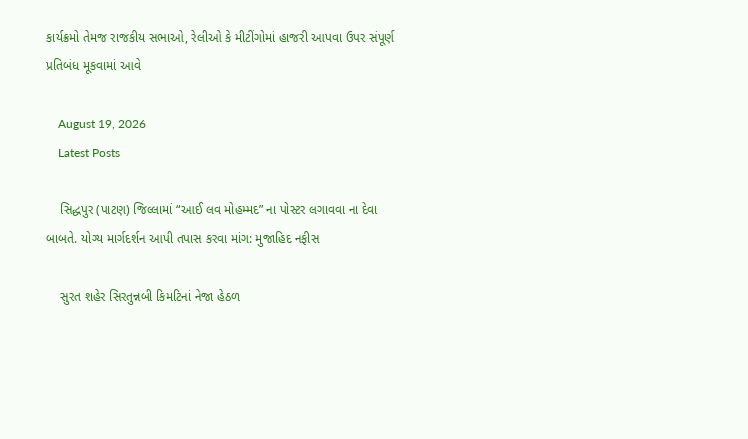કાર્યક્રમો તેમજ રાજકીય સભાઓ, રેલીઓ કે મીટીંગોમાં હાજરી આપવા ઉપર સંપૂર્ણ પ્રતિબંધ મૂકવામાં આવે

    August 19, 2026
    Latest Posts

    સિદ્ધપુર (પાટણ) જિલ્લામાં “આઈ લવ મોહમ્મદ” ના પોસ્ટર લગાવવા ના દેવા બાબતે. યોગ્ય માર્ગદર્શન આપી તપાસ કરવા માંગ: મુજાહિદ નફીસ

    સુરત શહેર સિરતુન્નબી કિમટિનાં નેજા હેઠળ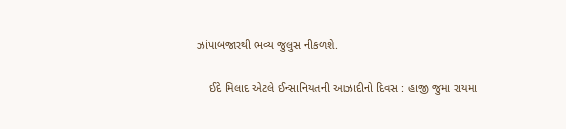ઝાંપાબજારથી ભવ્ય જુલુસ નીકળશે.

    ઈદે મિલાદ એટલે ઈન્સાનિયતની આઝાદીનો દિવસ : હાજી જુમા રાયમા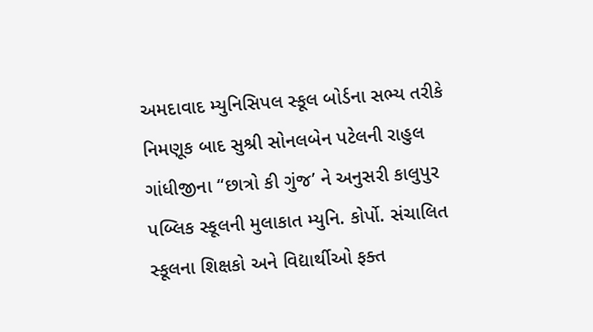અમદાવાદ મ્યુનિસિપલ સ્કૂલ બોર્ડના સભ્ય તરીકે નિમણૂક બાદ સુશ્રી સોનલબેન પટેલની રાહુલ ગાંધીજીના “છાત્રો કી ગુંજ’ ને અનુસરી કાલુપુર પબ્લિક સ્કૂલની મુલાકાત મ્યુનિ. કોર્પો. સંચાલિત સ્કૂલના શિક્ષકો અને વિદ્યાર્થીઓ ફક્ત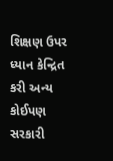શિક્ષણ ઉપર ધ્યાન કેન્દ્રિત કરી અન્ય કોઈપણ સરકારી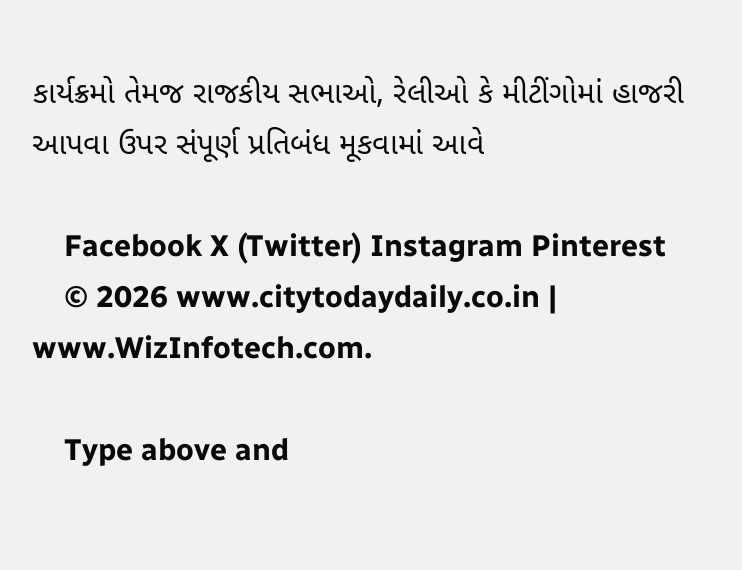કાર્યક્રમો તેમજ રાજકીય સભાઓ, રેલીઓ કે મીટીંગોમાં હાજરી આપવા ઉપર સંપૂર્ણ પ્રતિબંધ મૂકવામાં આવે

    Facebook X (Twitter) Instagram Pinterest
    © 2026 www.citytodaydaily.co.in | www.WizInfotech.com.

    Type above and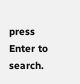press Enter to search.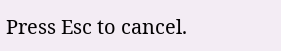Press Esc to cancel.